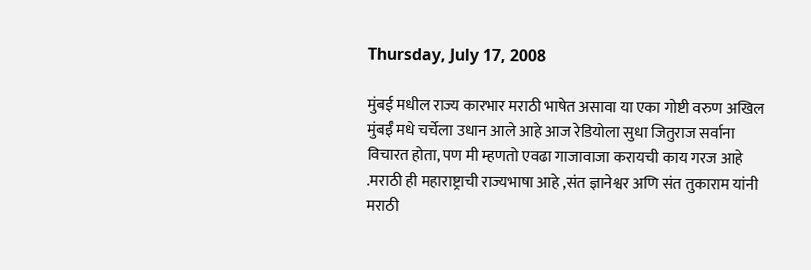Thursday, July 17, 2008

मुंबई मधील राज्य कारभार मराठी भाषेत असावा या एका गोष्टी वरुण अखिल मुंबईँ मधे चर्चेला उधान आले आहे आज रेडियोला सुधा जितुराज सर्वाना विचारत होता, पण मी म्हणतो एवढा गाजावाजा करायची काय गरज आहे .मराठी ही महाराष्ट्राची राज्यभाषा आहे ,संत ज्ञानेश्वर अणि संत तुकाराम यांनी मराठी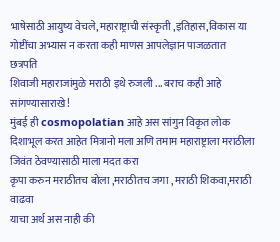भाषेसाठी आयुष्य वेचले, महाराष्ट्राची संस्कृती ,इतिहास,विकास या गोष्टींचा अभ्यास न करता कही माणस आपलेज्ञान पाजळतात
छत्रपति
शिवाजी महाराजांमुळे मराठी इथे रुजली ... बराच कही आहे सांगण्यासाराखे!
मुंबई ही cosmopolatian आहे अस सांगुन विकृत लोक दिशाभूल करत आहेत मित्रानो मला अणि तमाम महाराष्ट्राला मराठीला जिवंत ठेवण्यासाठी माला मदत करा
कृपा करुन मराठीतच बोला ,मराठीतच जगा , मराठी शिकवा,मराठी वाढवा
याचा अर्थ अस नाही की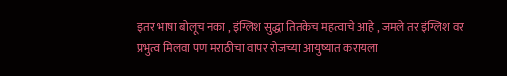इतर भाषा बोलूच नका , इंग्लिश सुद्धा तितकेच महत्वाचे आहे , जमले तर इंग्लिश वर प्रभुत्व मिलवा पण मराठीचा वापर रोजच्या आयुष्यात करायला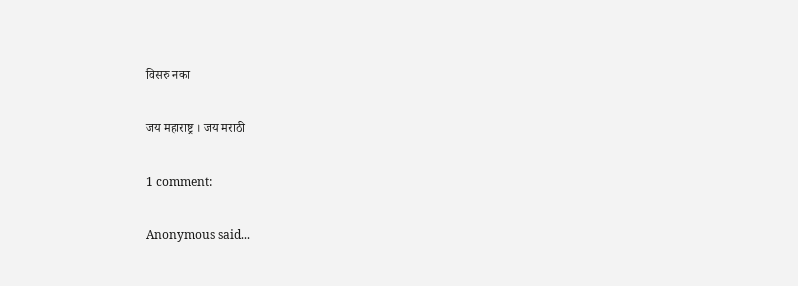विसरु नका

जय महाराष्ट्र । जय मराठी

1 comment:

Anonymous said...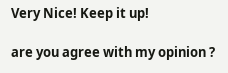Very Nice! Keep it up!

are you agree with my opinion ?